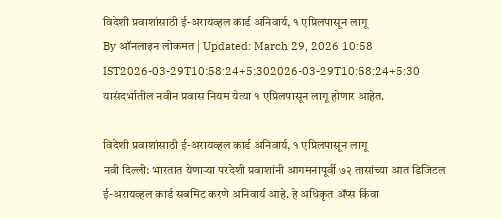विदेशी प्रवाशांसाठी ई-अरायव्हल कार्ड अनिवार्य, १ एप्रिलपासून लागू
By ऑनलाइन लोकमत | Updated: March 29, 2026 10:58 IST2026-03-29T10:58:24+5:302026-03-29T10:58:24+5:30
यासंदर्भातील नवीन प्रवास नियम येत्या १ एप्रिलपासून लागू होणार आहेत.

विदेशी प्रवाशांसाठी ई-अरायव्हल कार्ड अनिवार्य, १ एप्रिलपासून लागू
नवी दिल्ली: भारतात येणाऱ्या परदेशी प्रवाशांनी आगमनापूर्वी ७२ तासांच्या आत डिजिटल ई-अरायव्हल कार्ड सबमिट करणे अनिवार्य आहे. हे अधिकृत ॲप्स किंवा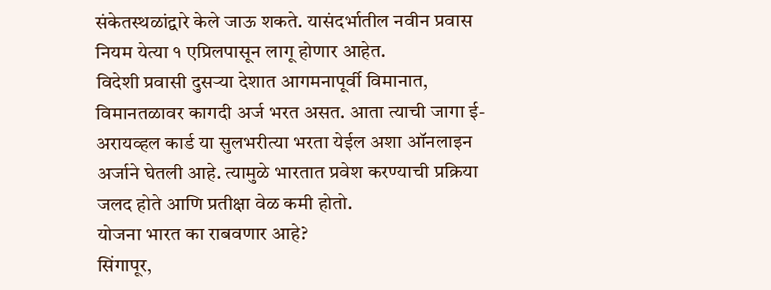संकेतस्थळांद्वारे केले जाऊ शकते. यासंदर्भातील नवीन प्रवास नियम येत्या १ एप्रिलपासून लागू होणार आहेत.
विदेशी प्रवासी दुसऱ्या देशात आगमनापूर्वी विमानात, विमानतळावर कागदी अर्ज भरत असत. आता त्याची जागा ई-अरायव्हल कार्ड या सुलभरीत्या भरता येईल अशा ऑनलाइन अर्जाने घेतली आहे. त्यामुळे भारतात प्रवेश करण्याची प्रक्रिया जलद होते आणि प्रतीक्षा वेळ कमी होतो.
योजना भारत का राबवणार आहे?
सिंगापूर,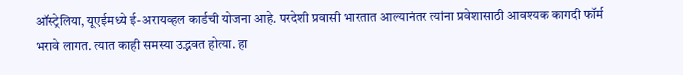ऑस्ट्रेलिया, यूएईमध्ये ई-अरायव्हल कार्डची योजना आहे. परदेशी प्रवासी भारतात आल्यानंतर त्यांना प्रवेशासाठी आवश्यक कागदी फॉर्म भरावे लागत. त्यात काही समस्या उद्भवत होत्या. हा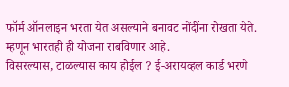फॉर्म ऑनलाइन भरता येत असल्याने बनावट नोंदींना रोखता येते. म्हणून भारतही ही योजना राबविणार आहे.
विसरल्यास, टाळल्यास काय होईल ? ई-अरायव्हल कार्ड भरणे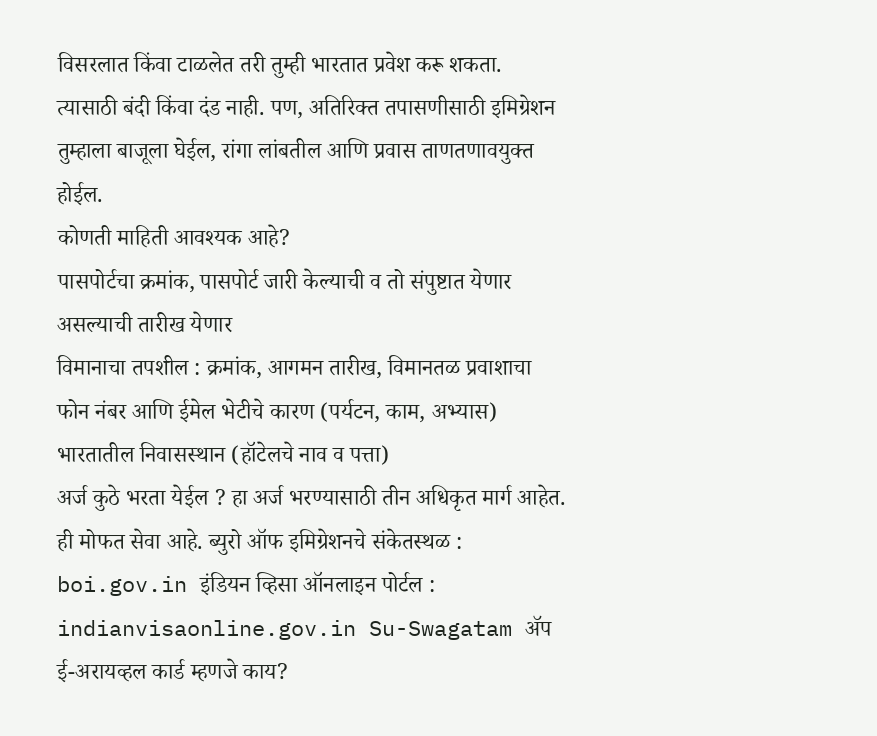विसरलात किंवा टाळलेत तरी तुम्ही भारतात प्रवेश करू शकता. त्यासाठी बंदी किंवा दंड नाही. पण, अतिरिक्त तपासणीसाठी इमिग्रेशन तुम्हाला बाजूला घेईल, रांगा लांबतील आणि प्रवास ताणतणावयुक्त होईल.
कोणती माहिती आवश्यक आहे?
पासपोर्टचा क्रमांक, पासपोर्ट जारी केल्याची व तो संपुष्टात येणार असल्याची तारीख येणार
विमानाचा तपशील : क्रमांक, आगमन तारीख, विमानतळ प्रवाशाचा फोन नंबर आणि ईमेल भेटीचे कारण (पर्यटन, काम, अभ्यास) भारतातील निवासस्थान (हॉटेलचे नाव व पत्ता)
अर्ज कुठे भरता येईल ? हा अर्ज भरण्यासाठी तीन अधिकृत मार्ग आहेत. ही मोफत सेवा आहे. ब्युरो ऑफ इमिग्रेशनचे संकेतस्थळ : boi.gov.in इंडियन व्हिसा ऑनलाइन पोर्टल : indianvisaonline.gov.in Su-Swagatam ॲप
ई-अरायव्हल कार्ड म्हणजे काय?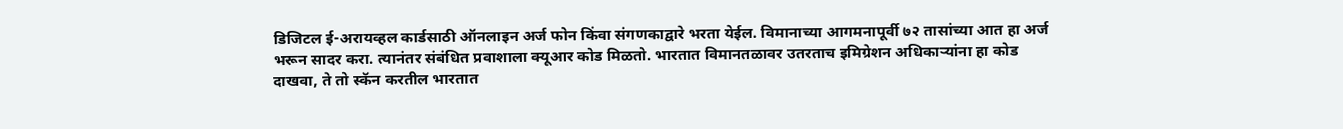डिजिटल ई-अरायव्हल कार्डसाठी ऑनलाइन अर्ज फोन किंवा संगणकाद्वारे भरता येईल. विमानाच्या आगमनापूर्वी ७२ तासांच्या आत हा अर्ज भरून सादर करा. त्यानंतर संबंधित प्रवाशाला क्यूआर कोड मिळतो. भारतात विमानतळावर उतरताच इमिग्रेशन अधिकाऱ्यांना हा कोड दाखवा, ते तो स्कॅन करतील भारतात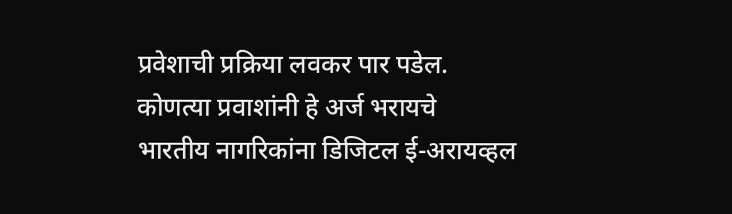प्रवेशाची प्रक्रिया लवकर पार पडेल.
कोणत्या प्रवाशांनी हे अर्ज भरायचे
भारतीय नागरिकांना डिजिटल ई-अरायव्हल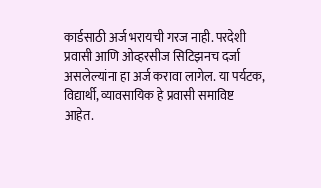कार्डसाठी अर्ज भरायची गरज नाही. परदेशी प्रवासी आणि ओव्हरसीज सिटिझनच दर्जा असलेल्यांना हा अर्ज करावा लागेल. या पर्यटक, विद्यार्थी, व्यावसायिक हे प्रवासी समाविष्ट आहेत.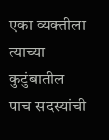एका व्यक्तीला त्याच्या कुटुंबातील पाच सदस्यांची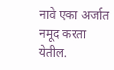नावे एका अर्जात नमूद करता येतील.